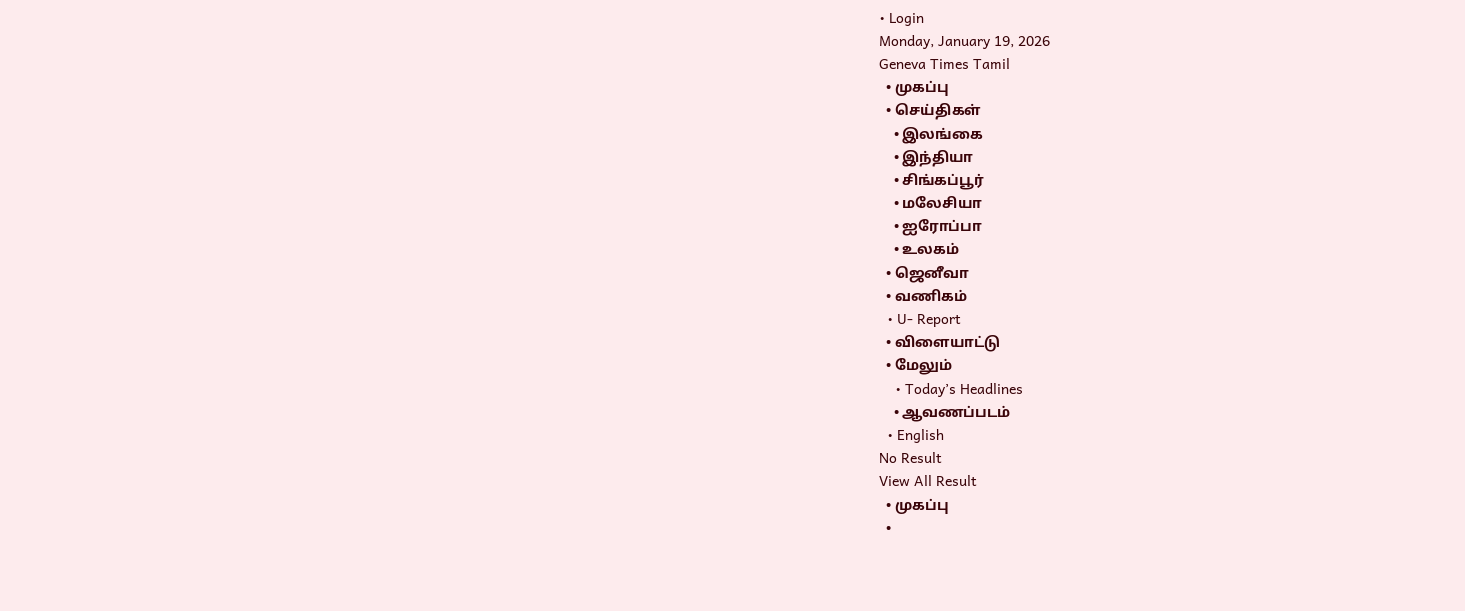• Login
Monday, January 19, 2026
Geneva Times Tamil
  • முகப்பு
  • செய்திகள்
    • இலங்கை
    • இந்தியா
    • சிங்கப்பூர்
    • மலேசியா
    • ஐரோப்பா
    • உலகம்
  • ஜெனீவா
  • வணிகம்
  • U- Report
  • விளையாட்டு
  • மேலும்
    • Today’s Headlines
    • ஆவணப்படம்
  • English
No Result
View All Result
  • முகப்பு
  •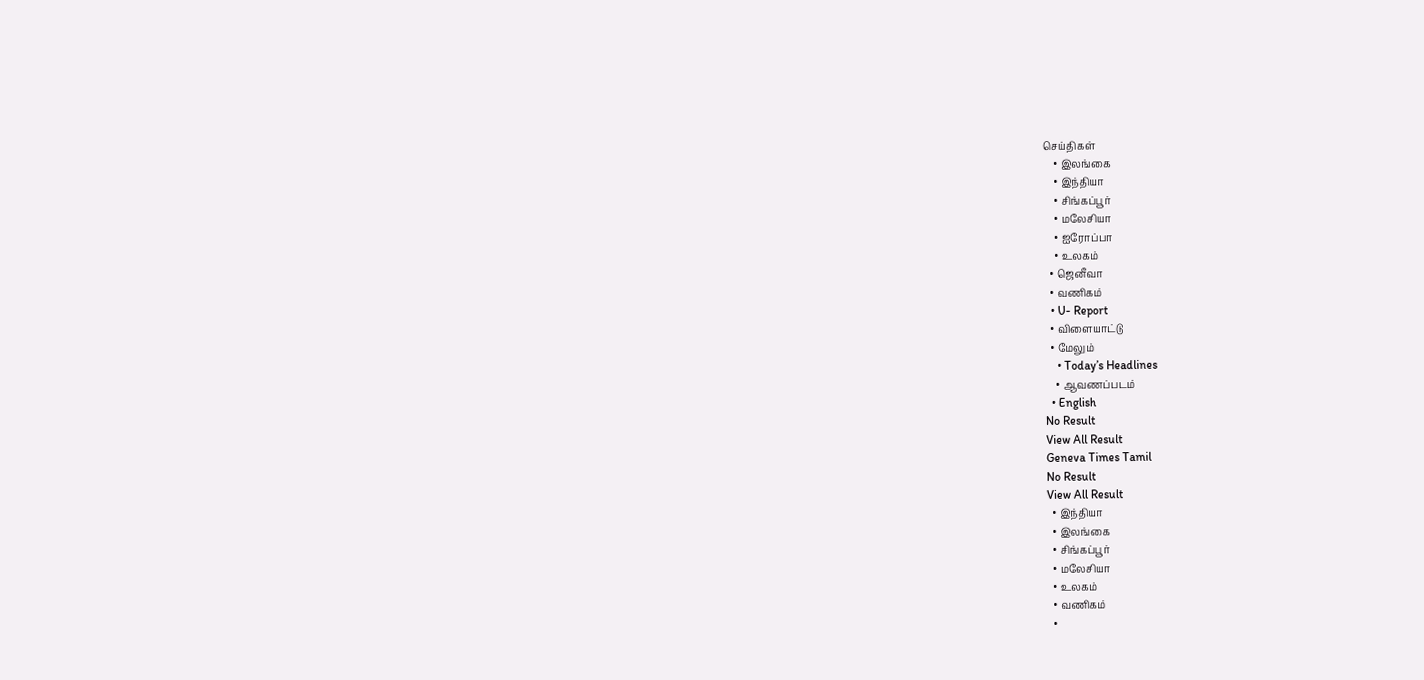செய்திகள்
    • இலங்கை
    • இந்தியா
    • சிங்கப்பூர்
    • மலேசியா
    • ஐரோப்பா
    • உலகம்
  • ஜெனீவா
  • வணிகம்
  • U- Report
  • விளையாட்டு
  • மேலும்
    • Today’s Headlines
    • ஆவணப்படம்
  • English
No Result
View All Result
Geneva Times Tamil
No Result
View All Result
  • இந்தியா
  • இலங்கை
  • சிங்கப்பூர்
  • மலேசியா
  • உலகம்
  • வணிகம்
  •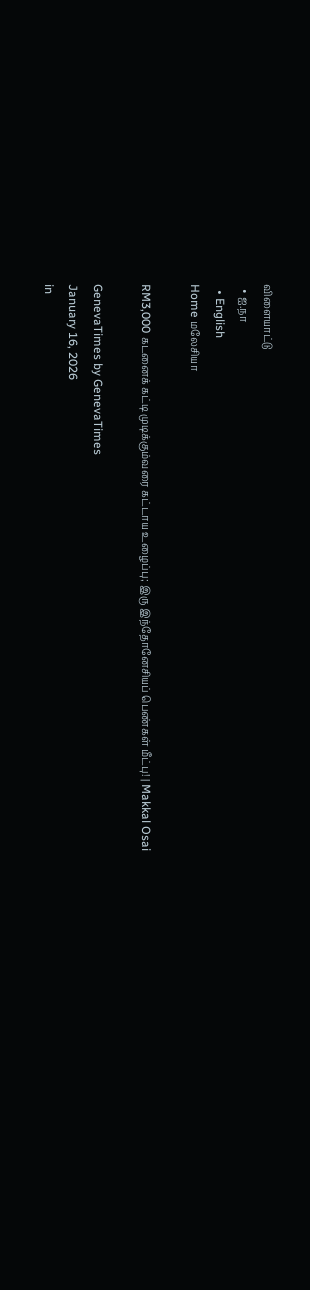விளையாட்டு
  • ஐ.நா
  • English
Home மலேசியா

RM3,000 கடனைக் கட்டி முடிக்கும்வரை கட்டாய உழைப்பு; இரு இந்தோனேசியப் பெண்கள் மீட்பு! | Makkal Osai

GenevaTimes by GenevaTimes
January 16, 2026
in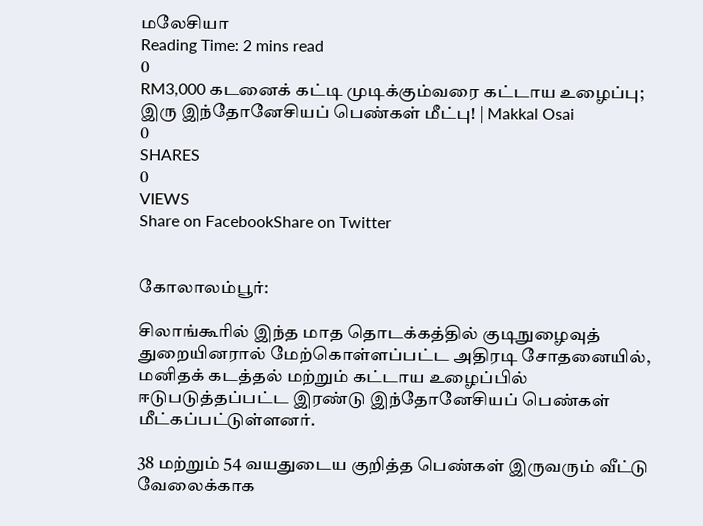மலேசியா
Reading Time: 2 mins read
0
RM3,000 கடனைக் கட்டி முடிக்கும்வரை கட்டாய உழைப்பு; இரு இந்தோனேசியப் பெண்கள் மீட்பு! | Makkal Osai
0
SHARES
0
VIEWS
Share on FacebookShare on Twitter


கோலாலம்பூர்:

சிலாங்கூரில் இந்த மாத தொடக்கத்தில் குடிநுழைவுத் துறையினரால் மேற்கொள்ளப்பட்ட அதிரடி சோதனையில், மனிதக் கடத்தல் மற்றும் கட்டாய உழைப்பில் ஈடுபடுத்தப்பட்ட இரண்டு இந்தோனேசியப் பெண்கள் மீட்கப்பட்டுள்ளனர்.

38 மற்றும் 54 வயதுடைய குறித்த பெண்கள் இருவரும் வீட்டு வேலைக்காக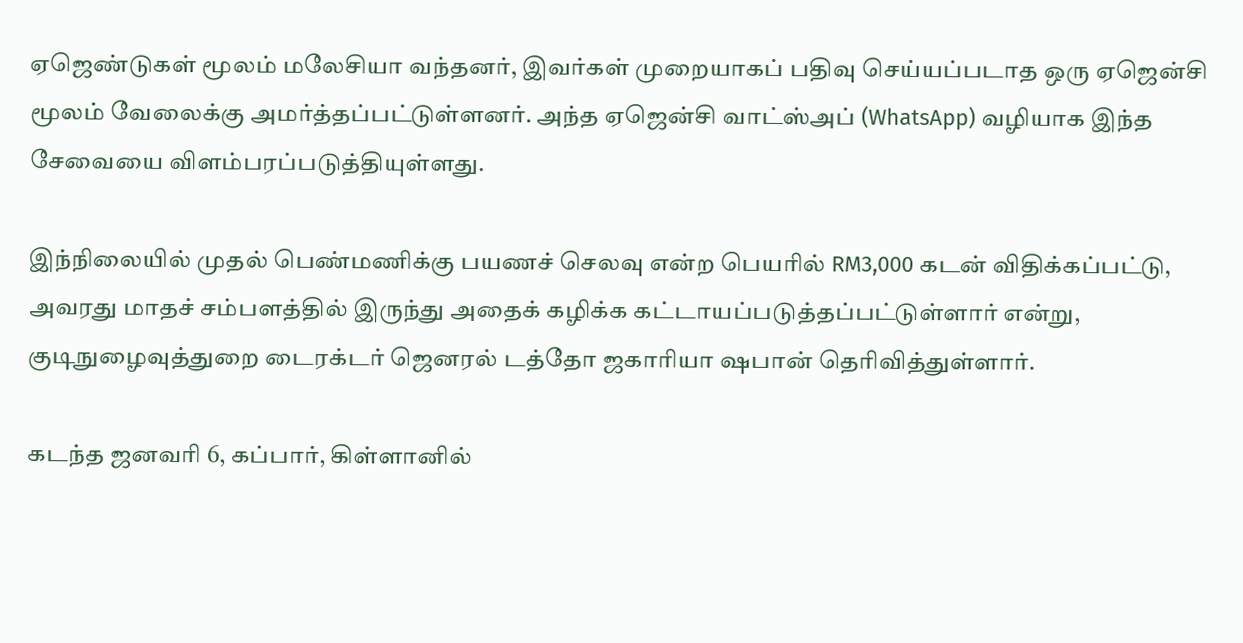ஏஜெண்டுகள் மூலம் மலேசியா வந்தனர், இவர்கள் முறையாகப் பதிவு செய்யப்படாத ஒரு ஏஜென்சி மூலம் வேலைக்கு அமர்த்தப்பட்டுள்ளனர். அந்த ஏஜென்சி வாட்ஸ்அப் (WhatsApp) வழியாக இந்த சேவையை விளம்பரப்படுத்தியுள்ளது.

இந்நிலையில் முதல் பெண்மணிக்கு பயணச் செலவு என்ற பெயரில் RM3,000 கடன் விதிக்கப்பட்டு, அவரது மாதச் சம்பளத்தில் இருந்து அதைக் கழிக்க கட்டாயப்படுத்தப்பட்டுள்ளார் என்று, குடிநுழைவுத்துறை டைரக்டர் ஜெனரல் டத்தோ ஜகாரியா ஷபான் தெரிவித்துள்ளார்.

கடந்த ஜனவரி 6, கப்பார், கிள்ளானில்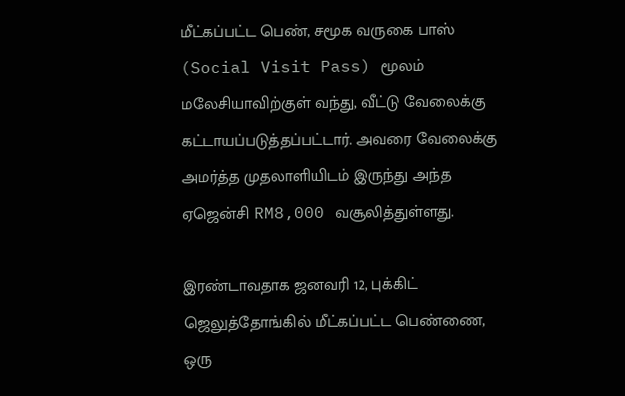மீட்கப்பட்ட பெண், சமூக வருகை பாஸ் (Social Visit Pass) மூலம் மலேசியாவிற்குள் வந்து, வீட்டு வேலைக்கு கட்டாயப்படுத்தப்பட்டார். அவரை வேலைக்கு அமர்த்த முதலாளியிடம் இருந்து அந்த ஏஜென்சி RM8,000 வசூலித்துள்ளது.

இரண்டாவதாக ஜனவரி 12, புக்கிட் ஜெலுத்தோங்கில் மீட்கப்பட்ட பெண்ணை, ஒரு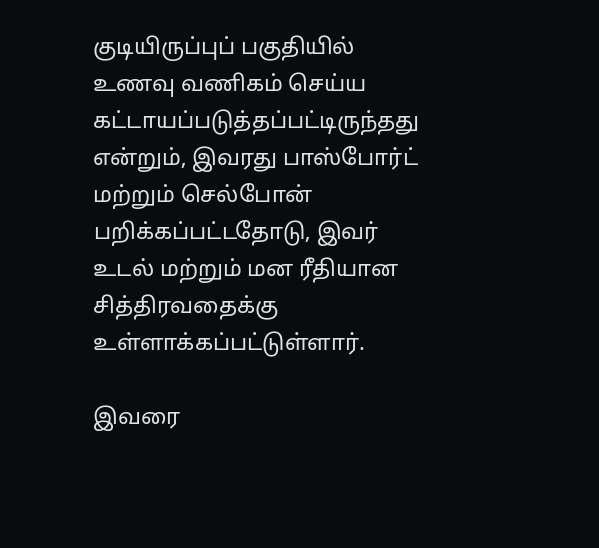குடியிருப்புப் பகுதியில் உணவு வணிகம் செய்ய கட்டாயப்படுத்தப்பட்டிருந்தது என்றும், இவரது பாஸ்போர்ட் மற்றும் செல்போன் பறிக்கப்பட்டதோடு, இவர் உடல் மற்றும் மன ரீதியான சித்திரவதைக்கு உள்ளாக்கப்பட்டுள்ளார்.

இவரை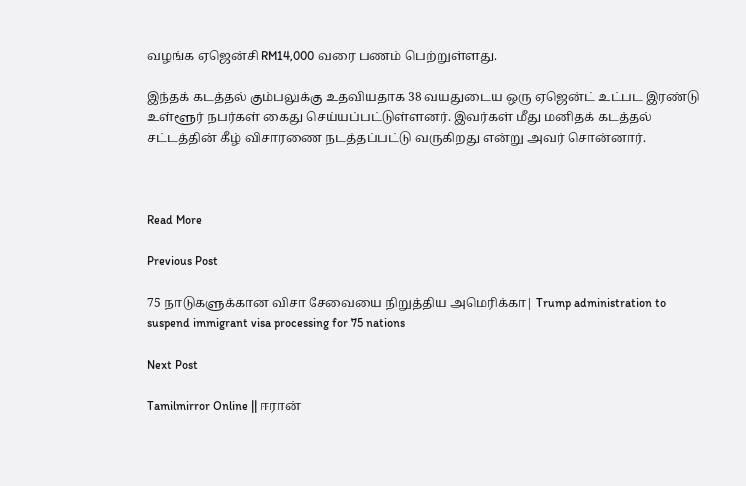வழங்க ஏஜென்சி RM14,000 வரை பணம் பெற்றுள்ளது.

இந்தக் கடத்தல் கும்பலுக்கு உதவியதாக 38 வயதுடைய ஒரு ஏஜென்ட் உட்பட இரண்டு உள்ளூர் நபர்கள் கைது செய்யப்பட்டுள்ளனர். இவர்கள் மீது மனிதக் கடத்தல் சட்டத்தின் கீழ் விசாரணை நடத்தப்பட்டு வருகிறது என்று அவர் சொன்னார்.



Read More

Previous Post

75 நாடுகளுக்கான விசா சேவையை நிறுத்திய அமெரிக்கா| Trump administration to suspend immigrant visa processing for 75 nations

Next Post

Tamilmirror Online || ஈரான்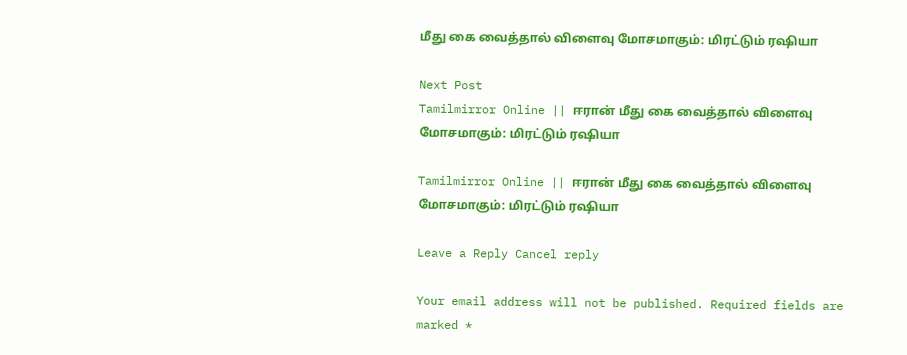மீது கை வைத்தால் விளைவு மோசமாகும்: மிரட்டும் ரஷியா

Next Post
Tamilmirror Online || ஈரான் மீது கை வைத்தால் விளைவு மோசமாகும்: மிரட்டும் ரஷியா

Tamilmirror Online || ஈரான் மீது கை வைத்தால் விளைவு மோசமாகும்: மிரட்டும் ரஷியா

Leave a Reply Cancel reply

Your email address will not be published. Required fields are marked *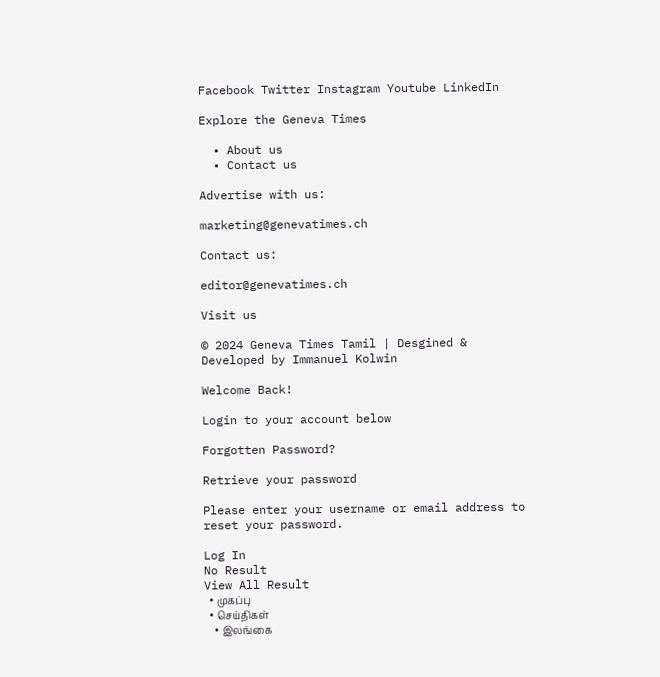Facebook Twitter Instagram Youtube LinkedIn

Explore the Geneva Times

  • About us
  • Contact us

Advertise with us:

marketing@genevatimes.ch

Contact us:

editor@genevatimes.ch

Visit us

© 2024 Geneva Times Tamil | Desgined & Developed by Immanuel Kolwin

Welcome Back!

Login to your account below

Forgotten Password?

Retrieve your password

Please enter your username or email address to reset your password.

Log In
No Result
View All Result
  • முகப்பு
  • செய்திகள்
    • இலங்கை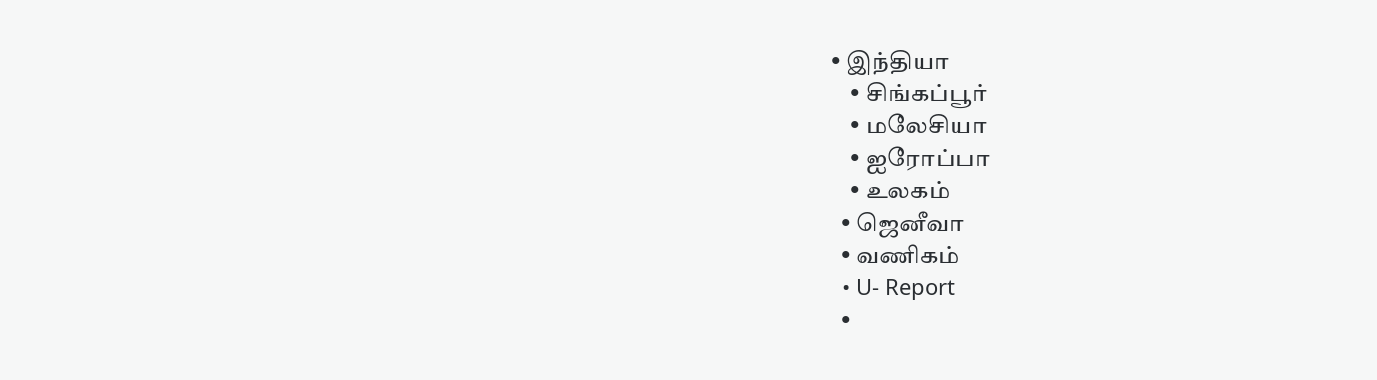• இந்தியா
    • சிங்கப்பூர்
    • மலேசியா
    • ஐரோப்பா
    • உலகம்
  • ஜெனீவா
  • வணிகம்
  • U- Report
  •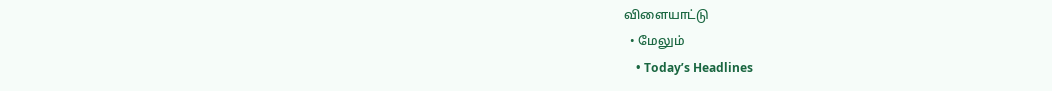விளையாட்டு
  • மேலும்
    • Today’s Headlines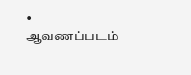• ஆவணப்படம்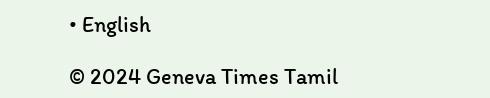• English

© 2024 Geneva Times Tamil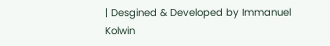| Desgined & Developed by Immanuel Kolwin